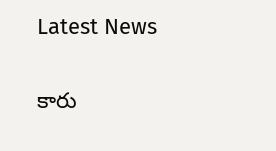Latest News

కారు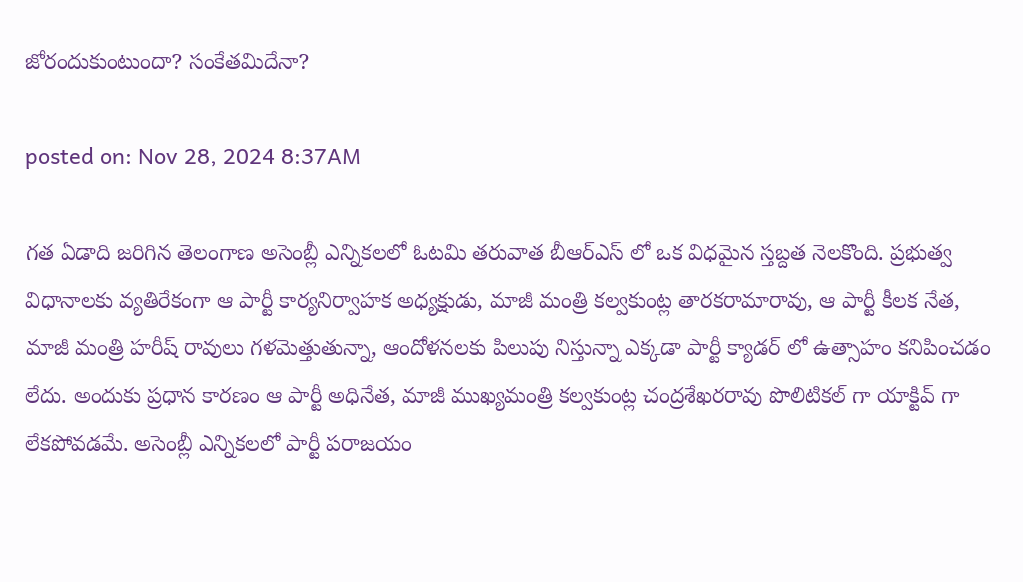జోరందుకుంటుందా? సంకేతమిదేనా?

posted on: Nov 28, 2024 8:37AM

గత ఏడాది జరిగిన తెలంగాణ అసెంబ్లీ ఎన్నికలలో ఓటమి తరువాత బీఆర్ఎస్ లో ఒక విధమైన స్తబ్దత నెలకొంది. ప్రభుత్వ విధానాలకు వ్యతిరేకంగా ఆ పార్టీ కార్యనిర్వాహక అధ్యక్షుడు, మాజీ మంత్రి కల్వకుంట్ల తారకరామారావు, ఆ పార్టీ కీలక నేత, మాజీ మంత్రి హరీష్ రావులు గళమెత్తుతున్నా, ఆందోళనలకు పిలుపు నిస్తున్నా ఎక్కడా పార్టీ క్యాడర్ లో ఉత్సాహం కనిపించడం లేదు. అందుకు ప్రధాన కారణం ఆ పార్టీ అధినేత, మాజీ ముఖ్యమంత్రి కల్వకుంట్ల చంద్రశేఖరరావు పొలిటికల్ గా యాక్టివ్ గా లేకపోవడమే. అసెంబ్లీ ఎన్నికలలో పార్టీ పరాజయం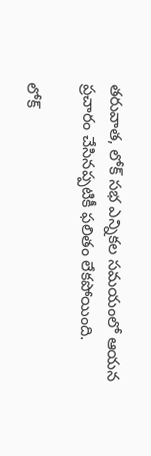తరువాత, లోక్ సభ ఎన్నికల సమయంలో ఆయన ప్రచారం చేసినప్పటికీ ఫలితం లేకపోయింది.

లోక్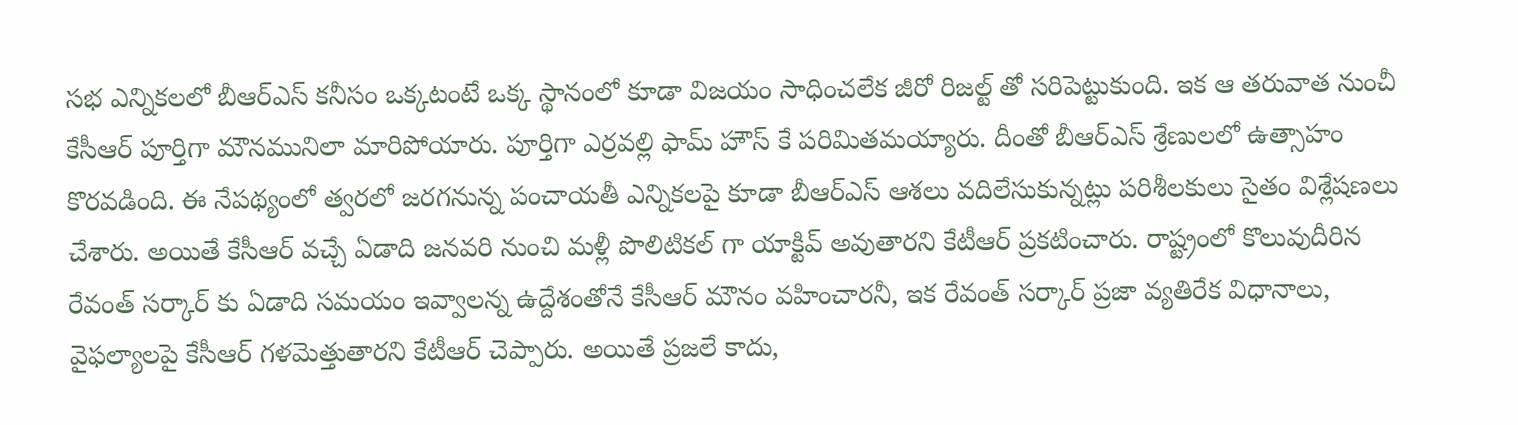సభ ఎన్నికలలో బీఆర్ఎస్ కనీసం ఒక్కటంటే ఒక్క స్థానంలో కూడా విజయం సాధించలేక జీరో రిజల్ట్ తో సరిపెట్టుకుంది. ఇక ఆ తరువాత నుంచీ కేసీఆర్ పూర్తిగా మౌనమునిలా మారిపోయారు. పూర్తిగా ఎర్రవల్లి ఫామ్ హౌస్ కే పరిమితమయ్యారు. దీంతో బీఆర్ఎస్ శ్రేణులలో ఉత్సాహం కొరవడింది. ఈ నేపథ్యంలో త్వరలో జరగనున్న పంచాయతీ ఎన్నికలపై కూడా బీఆర్ఎస్ ఆశలు వదిలేసుకున్నట్లు పరిశీలకులు సైతం విశ్లేషణలు చేశారు. అయితే కేసీఆర్ వచ్చే ఏడాది జనవరి నుంచి మళ్లీ పొలిటికల్ గా యాక్టివ్ అవుతారని కేటీఆర్ ప్రకటించారు. రాష్ట్రంలో కొలువుదీరిన రేవంత్ సర్కార్ కు ఏడాది సమయం ఇవ్వాలన్న ఉద్దేశంతోనే కేసీఆర్ మౌనం వహించారనీ, ఇక రేవంత్ సర్కార్ ప్రజా వ్యతిరేక విధానాలు, వైఫల్యాలపై కేసీఆర్ గళమెత్తుతారని కేటీఆర్ చెప్పారు. అయితే ప్రజలే కాదు,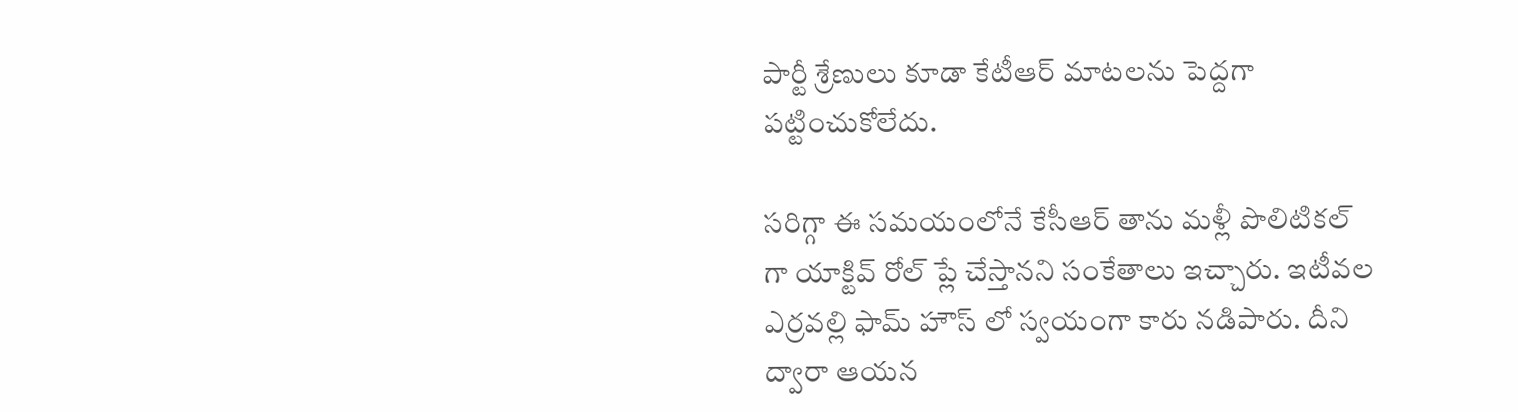పార్టీ శ్రేణులు కూడా కేటీఆర్ మాటలను పెద్దగా పట్టించుకోలేదు.

సరిగ్గా ఈ సమయంలోనే కేసీఆర్ తాను మళ్లీ పొలిటికల్ గా యాక్టివ్ రోల్ ప్లే చేస్తానని సంకేతాలు ఇచ్చారు. ఇటీవల ఎర్రవల్లి ఫామ్ హౌస్ లో స్వయంగా కారు నడిపారు. దీని ద్వారా ఆయన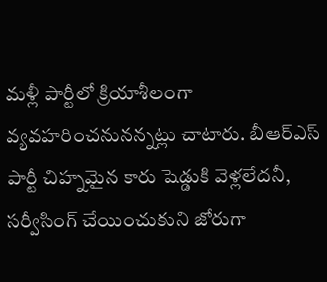మళ్లీ పార్టీలో క్రియాశీలంగా వ్యవహరించనునన్నట్లు చాటారు. బీఆర్ఎస్ పార్టీ చిహ్నమైన కారు షెడ్డుకి వెళ్లలేదనీ, సర్వీసింగ్ చేయించుకుని జోరుగా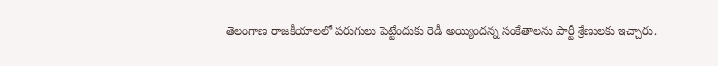తెలంగాణ రాజకీయాలలో పరుగులు పెట్టేందుకు రెడీ అయ్యిందన్న సంకేతాలను పార్టీ శ్రేణులకు ఇచ్చారు.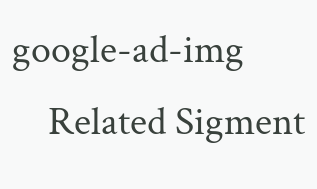google-ad-img
    Related Sigment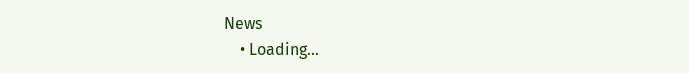News
    • Loading...